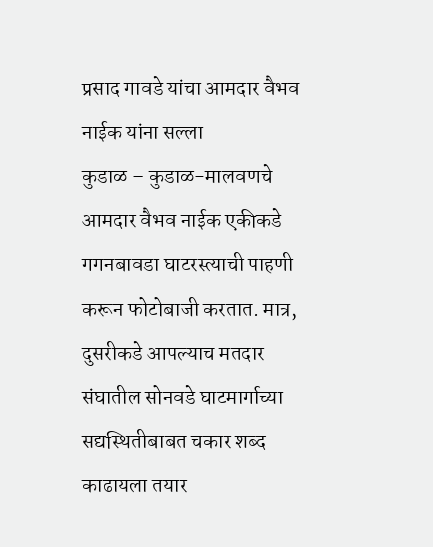प्रसाद गावडे यांचा आमदार वैभव नाईक यांना सल्ला
कुडाळ – कुडाळ-मालवणचे आमदार वैभव नाईक एकीकडे गगनबावडा घाटरस्त्याची पाहणी करून फोटोबाजी करतात. मात्र, दुसरीकडे आपल्याच मतदार संघातील सोनवडे घाटमार्गाच्या सद्यस्थितीबाबत चकार शब्द काढायला तयार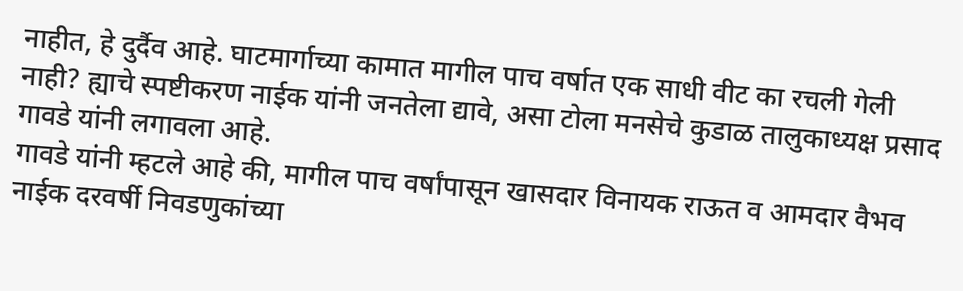नाहीत, हे दुर्दैव आहे. घाटमार्गाच्या कामात मागील पाच वर्षात एक साधी वीट का रचली गेली नाही? ह्याचे स्पष्टीकरण नाईक यांनी जनतेला द्यावे, असा टोला मनसेचे कुडाळ तालुकाध्यक्ष प्रसाद गावडे यांनी लगावला आहे.
गावडे यांनी म्हटले आहे की, मागील पाच वर्षांपासून खासदार विनायक राऊत व आमदार वैभव नाईक दरवर्षी निवडणुकांच्या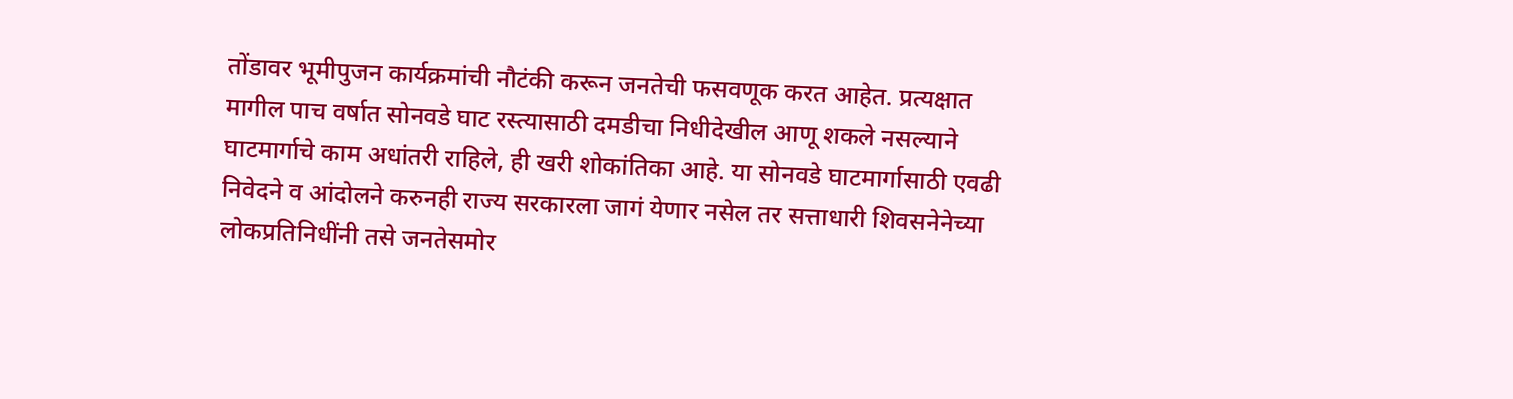तोंडावर भूमीपुजन कार्यक्रमांची नौटंकी करून जनतेची फसवणूक करत आहेत. प्रत्यक्षात मागील पाच वर्षात सोनवडे घाट रस्त्यासाठी दमडीचा निधीदेखील आणू शकले नसल्याने घाटमार्गाचे काम अधांतरी राहिले, ही खरी शोकांतिका आहे. या सोनवडे घाटमार्गासाठी एवढी निवेदने व आंदोलने करुनही राज्य सरकारला जागं येणार नसेल तर सत्ताधारी शिवसनेनेच्या लोकप्रतिनिधींनी तसे जनतेसमोर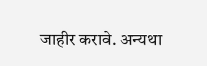जाहीर करावे. अन्यथा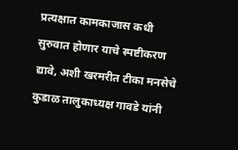प्रत्यक्षात कामकाजास कधी सुरुवात होणार याचे स्पष्टीकरण द्यावे, अशी खरमरीत टीका मनसेचे कुडाळ तालुकाध्यक्ष गावडे यांनी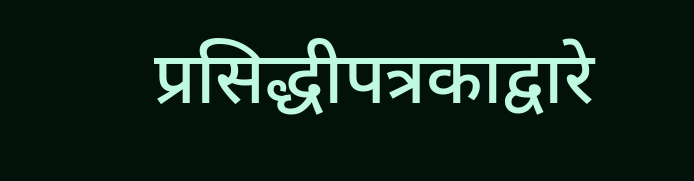प्रसिद्धीपत्रकाद्वारे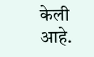केली आहे.